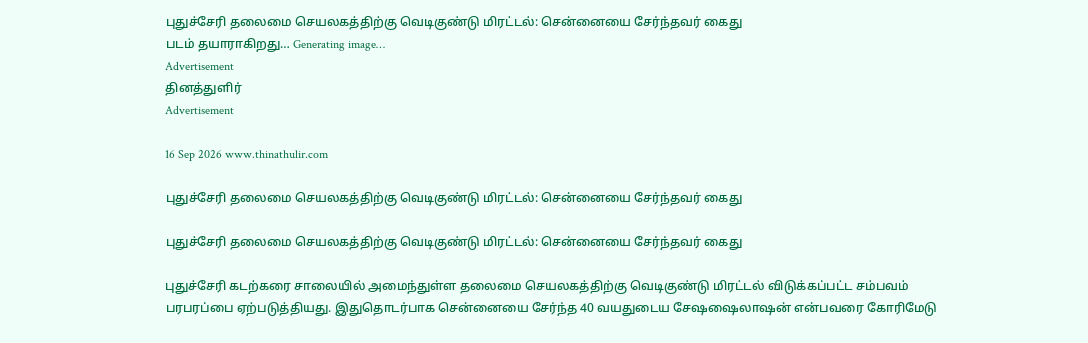புதுச்சேரி தலைமை செயலகத்திற்கு வெடிகுண்டு மிரட்டல்: சென்னையை சேர்ந்தவர் கைது
படம் தயாராகிறது… Generating image…
Advertisement
தினத்துளிர்
Advertisement

16 Sep 2026 www.thinathulir.com

புதுச்சேரி தலைமை செயலகத்திற்கு வெடிகுண்டு மிரட்டல்: சென்னையை சேர்ந்தவர் கைது

புதுச்சேரி தலைமை செயலகத்திற்கு வெடிகுண்டு மிரட்டல்: சென்னையை சேர்ந்தவர் கைது

புதுச்சேரி கடற்கரை சாலையில் அமைந்துள்ள தலைமை செயலகத்திற்கு வெடிகுண்டு மிரட்டல் விடுக்கப்பட்ட சம்பவம் பரபரப்பை ஏற்படுத்தியது. இதுதொடர்பாக சென்னையை சேர்ந்த 40 வயதுடைய சேஷஷைலாஷன் என்பவரை கோரிமேடு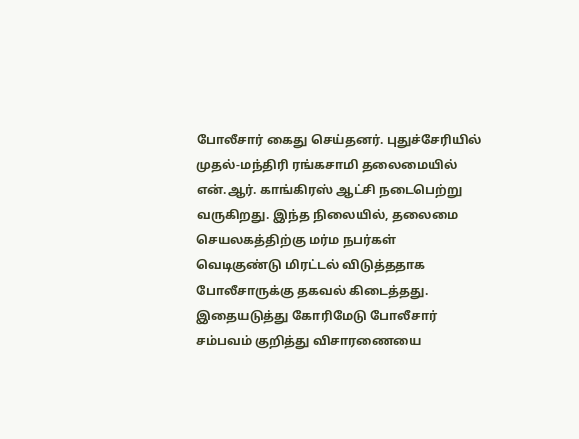போலீசார் கைது செய்தனர். புதுச்சேரியில் முதல்-மந்திரி ரங்கசாமி தலைமையில் என்.ஆர். காங்கிரஸ் ஆட்சி நடைபெற்று வருகிறது. இந்த நிலையில், தலைமை செயலகத்திற்கு மர்ம நபர்கள் வெடிகுண்டு மிரட்டல் விடுத்ததாக போலீசாருக்கு தகவல் கிடைத்தது. இதையடுத்து கோரிமேடு போலீசார் சம்பவம் குறித்து விசாரணையை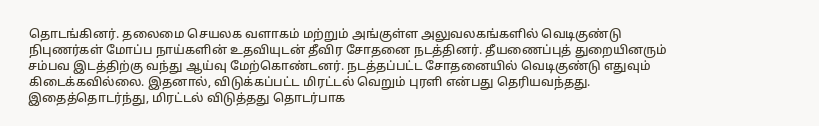தொடங்கினர். தலைமை செயலக வளாகம் மற்றும் அங்குள்ள அலுவலகங்களில் வெடிகுண்டு நிபுணர்கள் மோப்ப நாய்களின் உதவியுடன் தீவிர சோதனை நடத்தினர். தீயணைப்புத் துறையினரும் சம்பவ இடத்திற்கு வந்து ஆய்வு மேற்கொண்டனர். நடத்தப்பட்ட சோதனையில் வெடிகுண்டு எதுவும் கிடைக்கவில்லை. இதனால், விடுக்கப்பட்ட மிரட்டல் வெறும் புரளி என்பது தெரியவந்தது. இதைத்தொடர்ந்து, மிரட்டல் விடுத்தது தொடர்பாக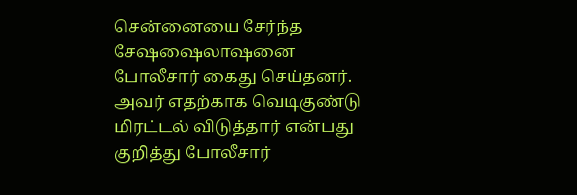சென்னையை சேர்ந்த சேஷஷைலாஷனை போலீசார் கைது செய்தனர். அவர் எதற்காக வெடிகுண்டு மிரட்டல் விடுத்தார் என்பது குறித்து போலீசார்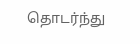தொடர்ந்து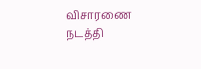விசாரணை நடத்தி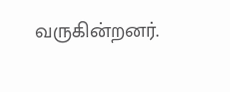வருகின்றனர்.